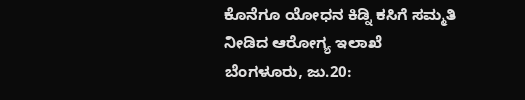ಕೊನೆಗೂ ಯೋಧನ ಕಿಡ್ನಿ ಕಸಿಗೆ ಸಮ್ಮತಿ ನೀಡಿದ ಆರೋಗ್ಯ ಇಲಾಖೆ
ಬೆಂಗಳೂರು, ಜು.20: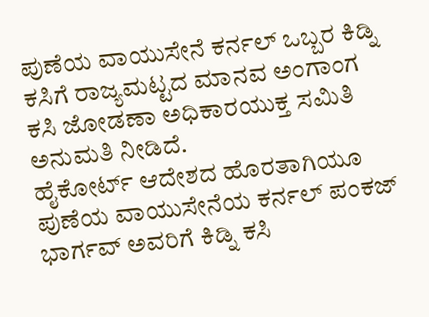ಪುಣೆಯ ವಾಯುಸೇನೆ ಕರ್ನಲ್ ಒಬ್ಬರ ಕಿಡ್ನಿ ಕಸಿಗೆ ರಾಜ್ಯಮಟ್ಟದ ಮಾನವ ಅಂಗಾಂಗ ಕಸಿ ಜೋಡಣಾ ಅಧಿಕಾರಯುಕ್ತ ಸಮಿತಿ ಅನುಮತಿ ನೀಡಿದೆ.
ಹೈಕೋರ್ಟ್ ಆದೇಶದ ಹೊರತಾಗಿಯೂ ಪುಣೆಯ ವಾಯುಸೇನೆಯ ಕರ್ನಲ್ ಪಂಕಜ್ ಭಾರ್ಗವ್ ಅವರಿಗೆ ಕಿಡ್ನಿ ಕಸಿ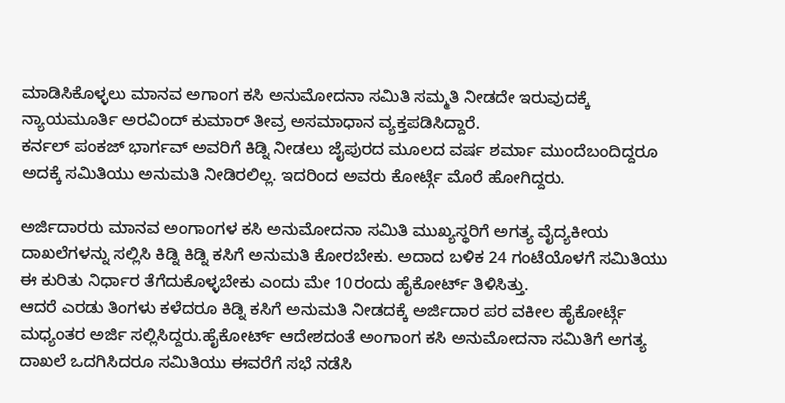ಮಾಡಿಸಿಕೊಳ್ಳಲು ಮಾನವ ಅಗಾಂಗ ಕಸಿ ಅನುಮೋದನಾ ಸಮಿತಿ ಸಮ್ಮತಿ ನೀಡದೇ ಇರುವುದಕ್ಕೆ ನ್ಯಾಯಮೂರ್ತಿ ಅರವಿಂದ್ ಕುಮಾರ್ ತೀವ್ರ ಅಸಮಾಧಾನ ವ್ಯಕ್ತಪಡಿಸಿದ್ದಾರೆ.
ಕರ್ನಲ್ ಪಂಕಜ್ ಭಾರ್ಗವ್ ಅವರಿಗೆ ಕಿಡ್ನಿ ನೀಡಲು ಜೈಪುರದ ಮೂಲದ ವರ್ಷ ಶರ್ಮಾ ಮುಂದೆಬಂದಿದ್ದರೂ ಅದಕ್ಕೆ ಸಮಿತಿಯು ಅನುಮತಿ ನೀಡಿರಲಿಲ್ಲ. ಇದರಿಂದ ಅವರು ಕೋರ್ಟ್ಗೆ ಮೊರೆ ಹೋಗಿದ್ದರು.

ಅರ್ಜಿದಾರರು ಮಾನವ ಅಂಗಾಂಗಳ ಕಸಿ ಅನುಮೋದನಾ ಸಮಿತಿ ಮುಖ್ಯಸ್ಥರಿಗೆ ಅಗತ್ಯ ವೈದ್ಯಕೀಯ ದಾಖಲೆಗಳನ್ನು ಸಲ್ಲಿಸಿ ಕಿಡ್ನಿ ಕಿಡ್ನಿ ಕಸಿಗೆ ಅನುಮತಿ ಕೋರಬೇಕು. ಅದಾದ ಬಳಿಕ 24 ಗಂಟೆಯೊಳಗೆ ಸಮಿತಿಯು ಈ ಕುರಿತು ನಿರ್ಧಾರ ತೆಗೆದುಕೊಳ್ಳಬೇಕು ಎಂದು ಮೇ 10ರಂದು ಹೈಕೋರ್ಟ್ ತಿಳಿಸಿತ್ತು.
ಆದರೆ ಎರಡು ತಿಂಗಳು ಕಳೆದರೂ ಕಿಡ್ನಿ ಕಸಿಗೆ ಅನುಮತಿ ನೀಡದಕ್ಕೆ ಅರ್ಜಿದಾರ ಪರ ವಕೀಲ ಹೈಕೋರ್ಟ್ಗೆ ಮಧ್ಯಂತರ ಅರ್ಜಿ ಸಲ್ಲಿಸಿದ್ದರು.ಹೈಕೋರ್ಟ್ ಆದೇಶದಂತೆ ಅಂಗಾಂಗ ಕಸಿ ಅನುಮೋದನಾ ಸಮಿತಿಗೆ ಅಗತ್ಯ ದಾಖಲೆ ಒದಗಿಸಿದರೂ ಸಮಿತಿಯು ಈವರೆಗೆ ಸಭೆ ನಡೆಸಿ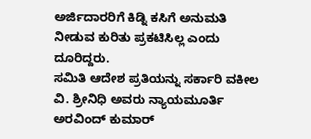ಅರ್ಜಿದಾರರಿಗೆ ಕಿಡ್ನಿ ಕಸಿಗೆ ಅನುಮತಿ ನೀಡುವ ಕುರಿತು ಪ್ರಕಟಿಸಿಲ್ಲ ಎಂದು ದೂರಿದ್ದರು.
ಸಮಿತಿ ಆದೇಶ ಪ್ರತಿಯನ್ನು ಸರ್ಕಾರಿ ವಕೀಲ ವಿ. ಶ್ರೀನಿಧಿ ಅವರು ನ್ಯಾಯಮೂರ್ತಿ ಅರವಿಂದ್ ಕುಮಾರ್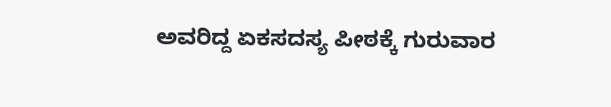ಅವರಿದ್ದ ಏಕಸದಸ್ಯ ಪೀಠಕ್ಕೆ ಗುರುವಾರ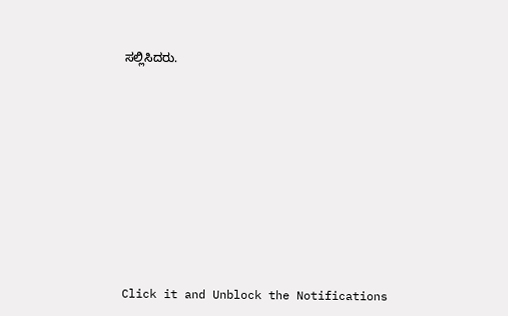ಸಲ್ಲಿಸಿದರು.












Click it and Unblock the Notifications